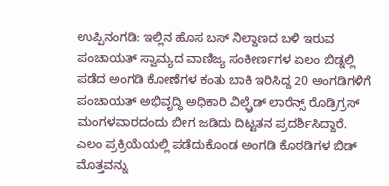ಉಪ್ಪಿನಂಗಡಿ: ಇಲ್ಲಿನ ಹೊಸ ಬಸ್ ನಿಲ್ದಾಣದ ಬಳಿ ಇರುವ ಪಂಚಾಯತ್ ಸ್ವಾಮ್ಯದ ವಾಣಿಜ್ಯ ಸಂಕೀರ್ಣಗಳ ಏಲಂ ಬಿಡ್ನಲ್ಲಿ ಪಡೆದ ಅಂಗಡಿ ಕೋಣೆಗಳ ಕಂತು ಬಾಕಿ ಇರಿಸಿದ್ದ 20 ಅಂಗಡಿಗಳಿಗೆ ಪಂಚಾಯತ್ ಅಭಿವೃದ್ಧಿ ಅಧಿಕಾರಿ ವಿಲ್ಫ್ರೆಡ್ ಲಾರೆನ್ಸ್ ರೊಡ್ರಿಗ್ರಸ್ ಮಂಗಳವಾರದಂದು ಬೀಗ ಜಡಿದು ದಿಟ್ಟತನ ಪ್ರದರ್ಶಿಸಿದ್ದಾರೆ.
ಎಲಂ ಪ್ರಕ್ರಿಯೆಯಲ್ಲಿ ಪಡೆದುಕೊಂಡ ಅಂಗಡಿ ಕೊಠಡಿಗಳ ಬಿಡ್ ಮೊತ್ತವನ್ನು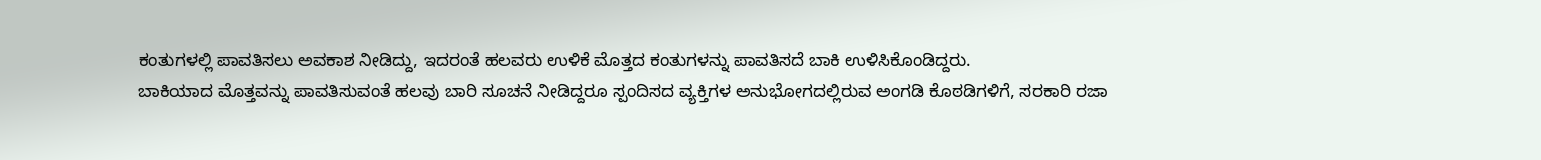ಕಂತುಗಳಲ್ಲಿ ಪಾವತಿಸಲು ಅವಕಾಶ ನೀಡಿದ್ದು, ಇದರಂತೆ ಹಲವರು ಉಳಿಕೆ ಮೊತ್ತದ ಕಂತುಗಳನ್ನು ಪಾವತಿಸದೆ ಬಾಕಿ ಉಳಿಸಿಕೊಂಡಿದ್ದರು.
ಬಾಕಿಯಾದ ಮೊತ್ತವನ್ನು ಪಾವತಿಸುವಂತೆ ಹಲವು ಬಾರಿ ಸೂಚನೆ ನೀಡಿದ್ದರೂ ಸ್ಪಂದಿಸದ ವ್ಯಕ್ತಿಗಳ ಅನುಭೋಗದಲ್ಲಿರುವ ಅಂಗಡಿ ಕೊಠಡಿಗಳಿಗೆ, ಸರಕಾರಿ ರಜಾ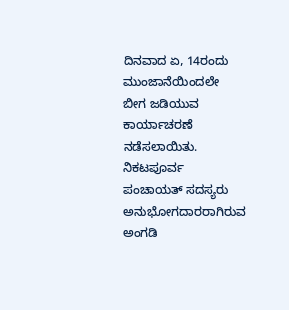ದಿನವಾದ ಏ, 14ರಂದು ಮುಂಜಾನೆಯಿಂದಲೇ ಬೀಗ ಜಡಿಯುವ ಕಾರ್ಯಾಚರಣೆ ನಡೆಸಲಾಯಿತು.
ನಿಕಟಪೂರ್ವ ಪಂಚಾಯತ್ ಸದಸ್ಯರು ಅನುಭೋಗದಾರರಾಗಿರುವ ಅಂಗಡಿ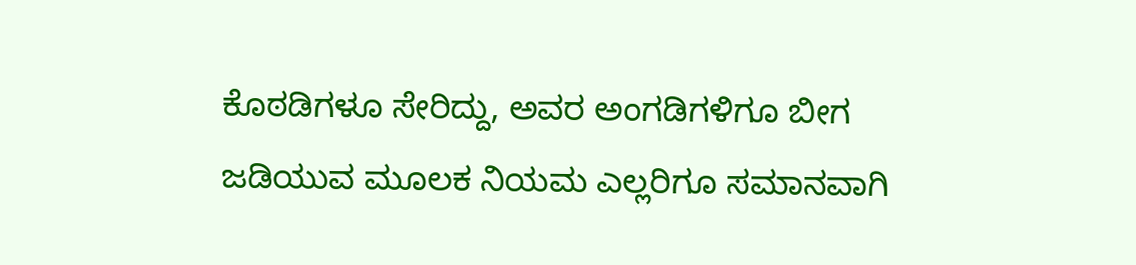ಕೊಠಡಿಗಳೂ ಸೇರಿದ್ದು, ಅವರ ಅಂಗಡಿಗಳಿಗೂ ಬೀಗ ಜಡಿಯುವ ಮೂಲಕ ನಿಯಮ ಎಲ್ಲರಿಗೂ ಸಮಾನವಾಗಿ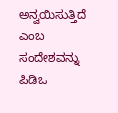ಅನ್ವಯಿಸುತ್ತಿದೆ ಎಂಬ ಸಂದೇಶವನ್ನು ಪಿಡಿಒ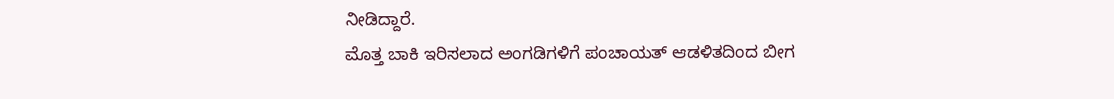ನೀಡಿದ್ದಾರೆ.
ಮೊತ್ತ ಬಾಕಿ ಇರಿಸಲಾದ ಅಂಗಡಿಗಳಿಗೆ ಪಂಚಾಯತ್ ಆಡಳಿತದಿಂದ ಬೀಗ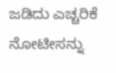ಜಡಿದು ಎಚ್ಚರಿಕೆ ನೋಟೀಸನ್ನು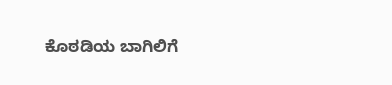ಕೊಠಡಿಯ ಬಾಗಿಲಿಗೆ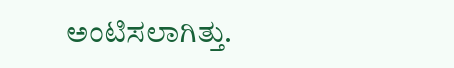ಅಂಟಿಸಲಾಗಿತ್ತು.